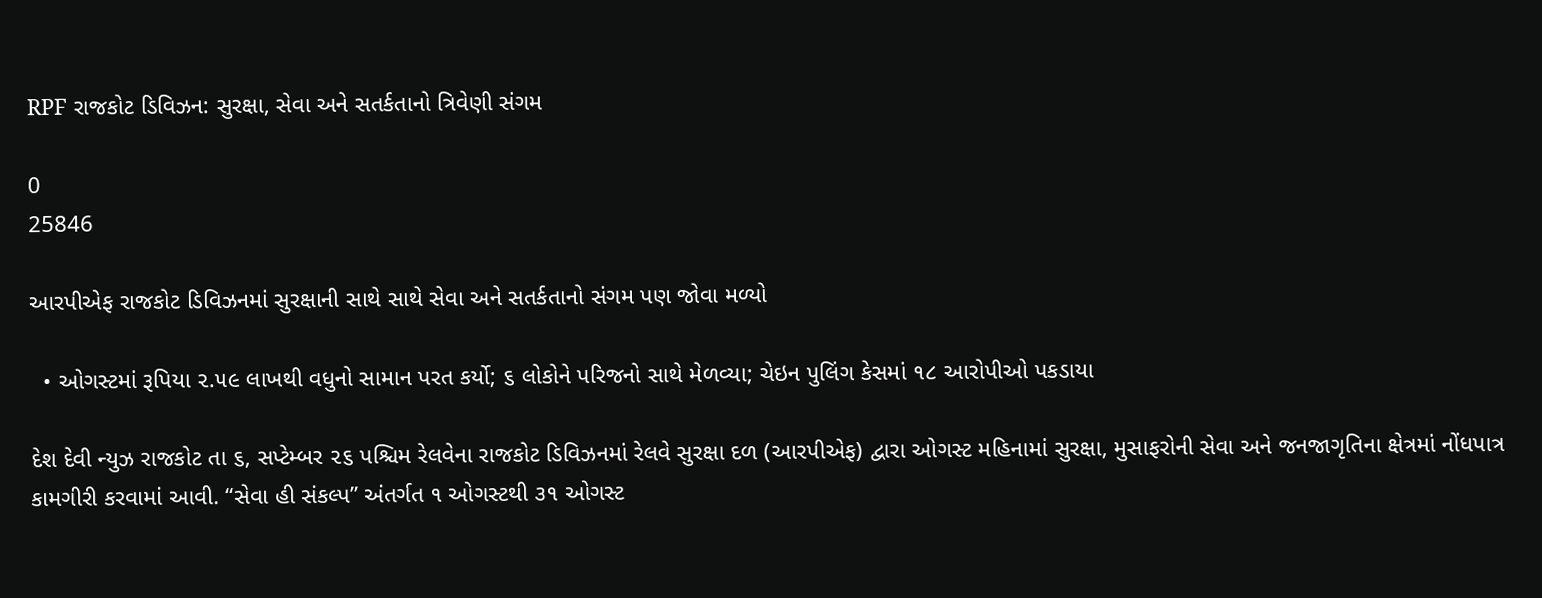RPF રાજકોટ ડિવિઝન: સુરક્ષા, સેવા અને સતર્કતાનો ત્રિવેણી સંગમ

0
25846

આરપીએફ રાજકોટ ડિવિઝનમાં સુરક્ષાની સાથે સાથે સેવા અને સતર્કતાનો સંગમ પણ જોવા મળ્યો

  • ઓગસ્ટમાં રૂપિયા ૨.૫૯ લાખથી વધુનો સામાન પરત કર્યો; ૬ લોકોને પરિજનો સાથે મેળવ્યા; ચેઇન પુલિંગ કેસમાં ૧૮ આરોપીઓ પકડાયા

દેશ દેવી ન્યુઝ રાજકોટ તા ૬, સપ્ટેમ્બર ૨૬ પશ્ચિમ રેલવેના રાજકોટ ડિવિઝનમાં રેલવે સુરક્ષા દળ (આરપીએફ) દ્વારા ઓગસ્ટ મહિનામાં સુરક્ષા, મુસાફરોની સેવા અને જનજાગૃતિના ક્ષેત્રમાં નોંધપાત્ર કામગીરી કરવામાં આવી. “સેવા હી સંકલ્પ” અંતર્ગત ૧ ઓગસ્ટથી ૩૧ ઓગસ્ટ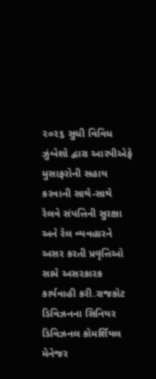૨૦૨૬ સુધી વિવિધ ઝુંબેશો દ્વારા આરપીએફે મુસાફરોની સહાય કરવાની સાથે-સાથે રેલવે સંપત્તિની સુરક્ષા અને રેલ વ્યવહારને અસર કરતી પ્રવૃત્તિઓ સામે અસરકારક કાર્યવાહી કરી.રાજકોટ ડિવિઝનના સિનિયર ડિવિઝનલ કોમર્શિયલ મેનેજર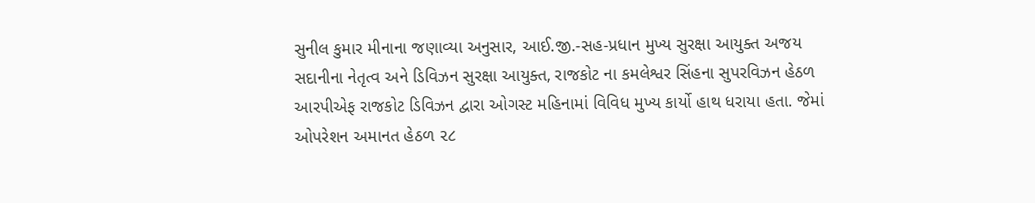સુનીલ કુમાર મીનાના જણાવ્યા અનુસાર, આઈ.જી.-સહ-પ્રધાન મુખ્ય સુરક્ષા આયુક્ત અજય સદાનીના નેતૃત્વ અને ડિવિઝન સુરક્ષા આયુક્ત, રાજકોટ ના કમલેશ્વર સિંહના સુપરવિઝન હેઠળ આરપીએફ રાજકોટ ડિવિઝન દ્વારા ઓગસ્ટ મહિનામાં વિવિધ મુખ્ય કાર્યો હાથ ધરાયા હતા. જેમાં ઓપરેશન અમાનત હેઠળ ૨૮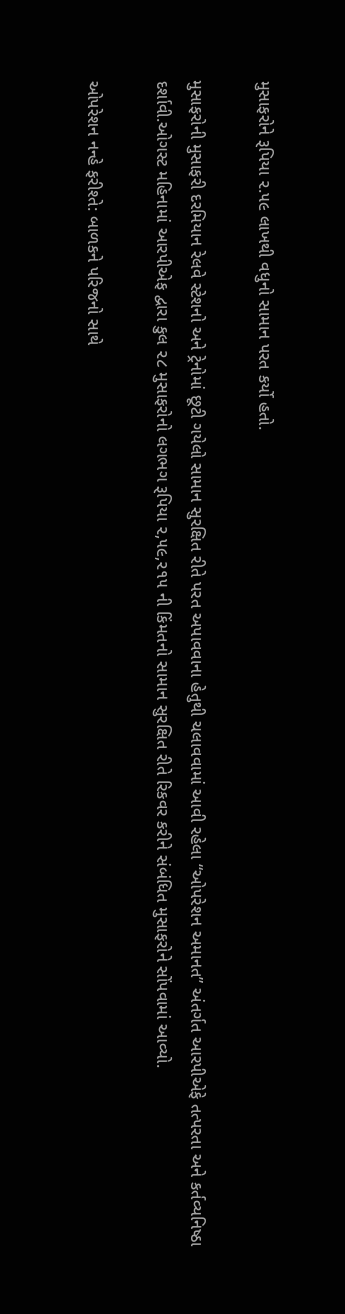મુસાફરોને રૂપિયા ૨.૫૯ લાખથી વધુનો સામાન પરત કર્યો હતો.

મુસાફરોની મુસાફરી દરમિયાન રેલવે સ્ટેશનો અને ટ્રેનોમાં છૂટી ગયેલો સામાન સુરક્ષિત રીતે પરત અપાવવાના હેતુથી ચલાવવામાં આવી રહેલા “ઓપરેશન અમાનત” અંતર્ગત આરપીએફે તત્પરતા અને કર્તવ્યનિષ્ઠા દર્શાવી.ઓગસ્ટ મહિનામાં આરપીએફ દ્વારા કુલ ૨૮ મુસાફરોનો લગભગ રૂપિયા ૨,૫૯,૨૧૫ ની કિંમતનો સામાન સુરક્ષિત રીતે રિકવર કરીને સંબંધિત મુસાફરોને સોંપવામાં આવ્યો.

ઓપરેશન નન્હે ફરીશ્તે: બાળકને પરિજનો સાથે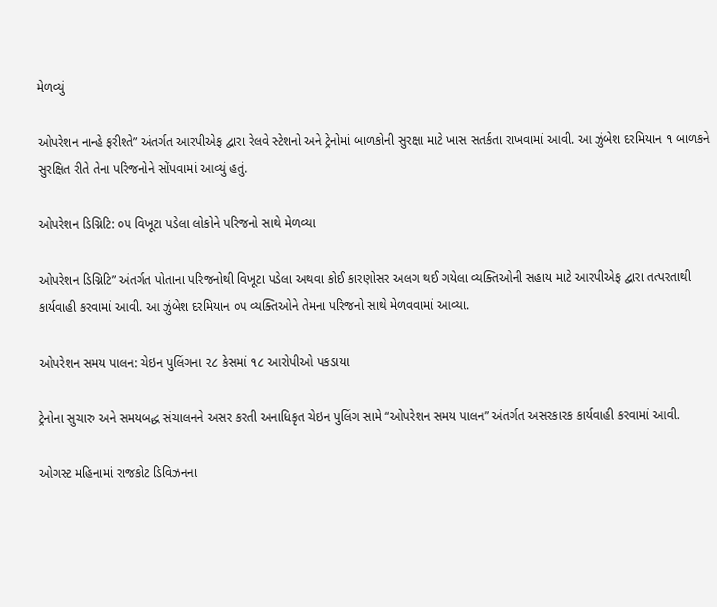મેળવ્યું

ઓપરેશન નાન્હે ફરીશ્તે” અંતર્ગત આરપીએફ દ્વારા રેલવે સ્ટેશનો અને ટ્રેનોમાં બાળકોની સુરક્ષા માટે ખાસ સતર્કતા રાખવામાં આવી. આ ઝુંબેશ દરમિયાન ૧ બાળકને સુરક્ષિત રીતે તેના પરિજનોને સોંપવામાં આવ્યું હતું.

ઓપરેશન ડિગ્નિટિ: ૦૫ વિખૂટા પડેલા લોકોને પરિજનો સાથે મેળવ્યા

ઓપરેશન ડિગ્નિટિ” અંતર્ગત પોતાના પરિજનોથી વિખૂટા પડેલા અથવા કોઈ કારણોસર અલગ થઈ ગયેલા વ્યક્તિઓની સહાય માટે આરપીએફ દ્વારા તત્પરતાથી કાર્યવાહી કરવામાં આવી. આ ઝુંબેશ દરમિયાન ૦૫ વ્યક્તિઓને તેમના પરિજનો સાથે મેળવવામાં આવ્યા.

ઓપરેશન સમય પાલન: ચેઇન પુલિંગના ૨૮ કેસમાં ૧૮ આરોપીઓ પકડાયા

ટ્રેનોના સુચારુ અને સમયબદ્ધ સંચાલનને અસર કરતી અનાધિકૃત ચેઇન પુલિંગ સામે “ઓપરેશન સમય પાલન” અંતર્ગત અસરકારક કાર્યવાહી કરવામાં આવી.

ઓગસ્ટ મહિનામાં રાજકોટ ડિવિઝનના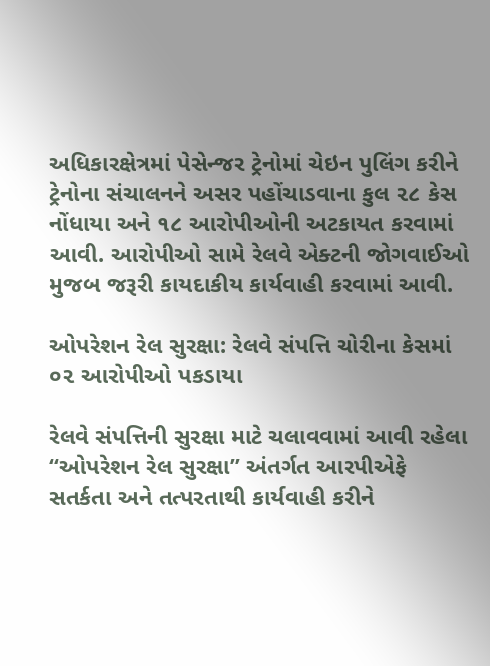અધિકારક્ષેત્રમાં પેસેન્જર ટ્રેનોમાં ચેઇન પુલિંગ કરીને ટ્રેનોના સંચાલનને અસર પહોંચાડવાના કુલ ૨૮ કેસ નોંધાયા અને ૧૮ આરોપીઓની અટકાયત કરવામાં આવી. આરોપીઓ સામે રેલવે એક્ટની જોગવાઈઓ મુજબ જરૂરી કાયદાકીય કાર્યવાહી કરવામાં આવી.

ઓપરેશન રેલ સુરક્ષા: રેલવે સંપત્તિ ચોરીના કેસમાં ૦૨ આરોપીઓ પકડાયા

રેલવે સંપત્તિની સુરક્ષા માટે ચલાવવામાં આવી રહેલા “ઓપરેશન રેલ સુરક્ષા” અંતર્ગત આરપીએફે સતર્કતા અને તત્પરતાથી કાર્યવાહી કરીને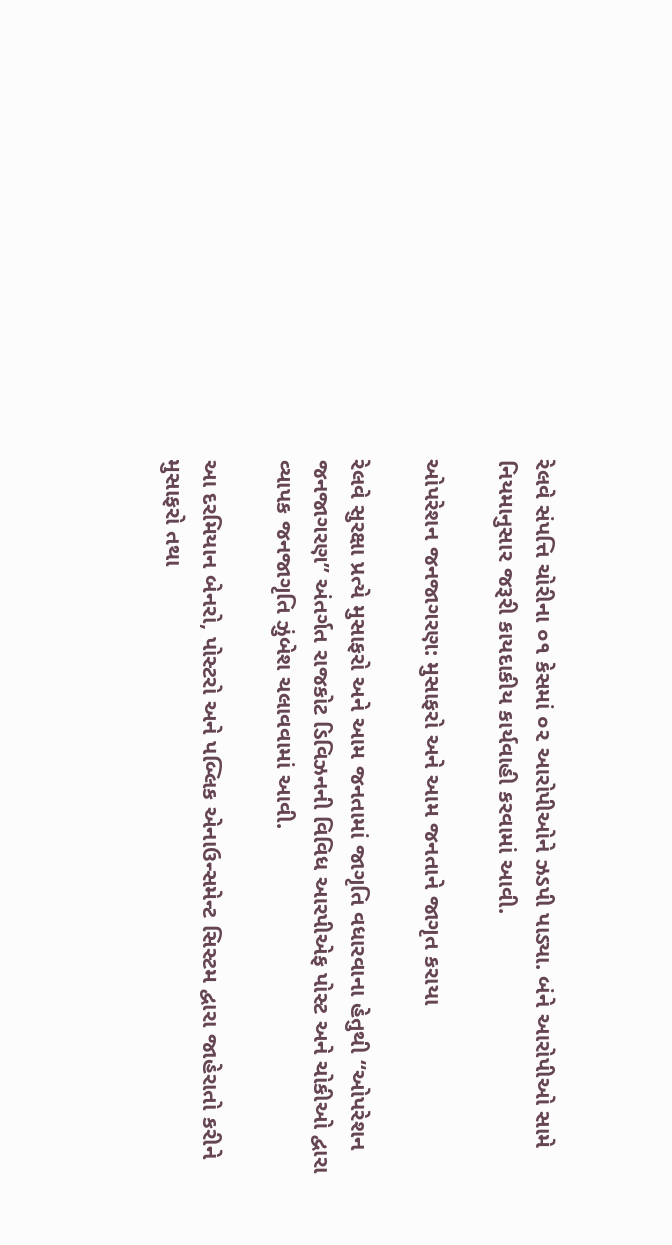રેલવે સંપત્તિ ચોરીના ૦૧ કેસમાં ૦૨ આરોપીઓને ઝડપી પાડ્યા. બંને આરોપીઓ સામે નિયમાનુસાર જરૂરી કાયદાકીય કાર્યવાહી કરવામાં આવી.

ઓપરેશન જનજાગરણ: મુસાફરો અને આમ જનતાને જાગૃત કરાયા

રેલવે સુરક્ષા પ્રત્યે મુસાફરો અને આમ જનતામાં જાગૃતિ વધારવાના હેતુથી “ઓપરેશન જનજાગરણ” અંતર્ગત રાજકોટ ડિવિઝનની વિવિધ આરપીએફ પોસ્ટ અને ચોકીઓ દ્વારા વ્યાપક જનજાગૃતિ ઝુંબેશ ચલાવવામાં આવી.

આ દરમિયાન બેનરો, પોસ્ટરો અને પબ્લિક એનાઉન્સમેન્ટ સિસ્ટમ દ્વારા જાહેરાતો કરીને મુસાફરો તથા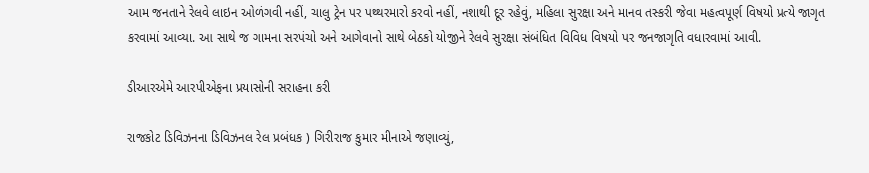આમ જનતાને રેલવે લાઇન ઓળંગવી નહીં, ચાલુ ટ્રેન પર પથ્થરમારો કરવો નહીં, નશાથી દૂર રહેવું, મહિલા સુરક્ષા અને માનવ તસ્કરી જેવા મહત્વપૂર્ણ વિષયો પ્રત્યે જાગૃત કરવામાં આવ્યા. આ સાથે જ ગામના સરપંચો અને આગેવાનો સાથે બેઠકો યોજીને રેલવે સુરક્ષા સંબંધિત વિવિધ વિષયો પર જનજાગૃતિ વધારવામાં આવી.

ડીઆરએમે આરપીએફના પ્રયાસોની સરાહના કરી

રાજકોટ ડિવિઝનના ડિવિઝનલ રેલ પ્રબંધક ) ગિરીરાજ કુમાર મીનાએ જણાવ્યું,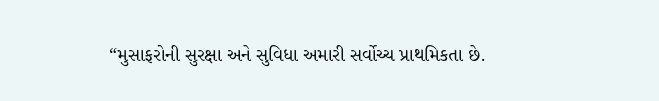“મુસાફરોની સુરક્ષા અને સુવિધા અમારી સર્વોચ્ચ પ્રાથમિકતા છે.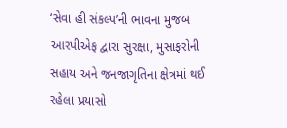‘સેવા હી સંકલ્પ’ની ભાવના મુજબ આરપીએફ દ્વારા સુરક્ષા, મુસાફરોની સહાય અને જનજાગૃતિના ક્ષેત્રમાં થઈ રહેલા પ્રયાસો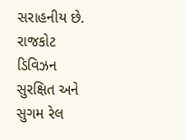સરાહનીય છે. રાજકોટ ડિવિઝન સુરક્ષિત અને સુગમ રેલ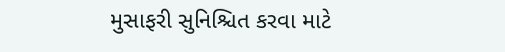મુસાફરી સુનિશ્ચિત કરવા માટે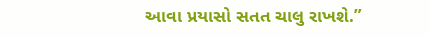આવા પ્રયાસો સતત ચાલુ રાખશે.”